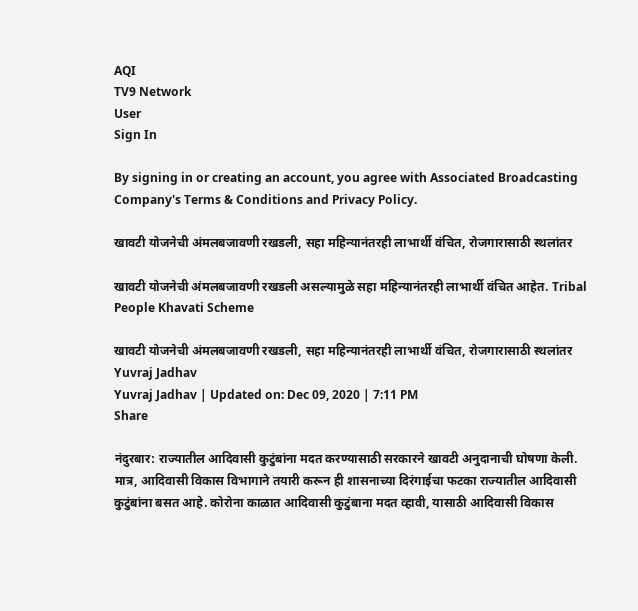AQI
TV9 Network
User
Sign In

By signing in or creating an account, you agree with Associated Broadcasting Company's Terms & Conditions and Privacy Policy.

खावटी योजनेची अंमलबजावणी रखडली, सहा महिन्यानंतरही लाभार्थी वंचित, रोजगारासाठी स्थलांतर

खावटी योजनेची अंमलबजावणी रखडली असल्यामुळे सहा महिन्यानंतरही लाभार्थी वंचित आहेत. Tribal People Khavati Scheme

खावटी योजनेची अंमलबजावणी रखडली, सहा महिन्यानंतरही लाभार्थी वंचित, रोजगारासाठी स्थलांतर
Yuvraj Jadhav
Yuvraj Jadhav | Updated on: Dec 09, 2020 | 7:11 PM
Share

नंदुरबार: राज्यातील आदिवासी कुटुंबांना मदत करण्यासाठी सरकारने खावटी अनुदानाची घोषणा केली. मात्र, आदिवासी विकास विभागाने तयारी करून ही शासनाच्या दिरंगाईचा फटका राज्यातील आदिवासी कुटुंबांना बसत आहे. कोरोना काळात आदिवासी कुटुंबाना मदत व्हावी, यासाठी आदिवासी विकास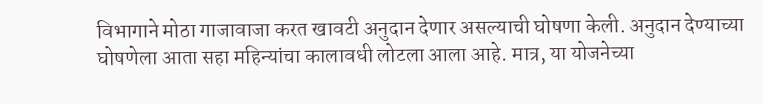विभागाने मोठा गाजावाजा करत खावटी अनुदान देणार असल्याची घोषणा केली. अनुदान देण्याच्या घोषणेला आता सहा महिन्यांचा कालावधी लोटला आला आहे. मात्र, या योजनेच्या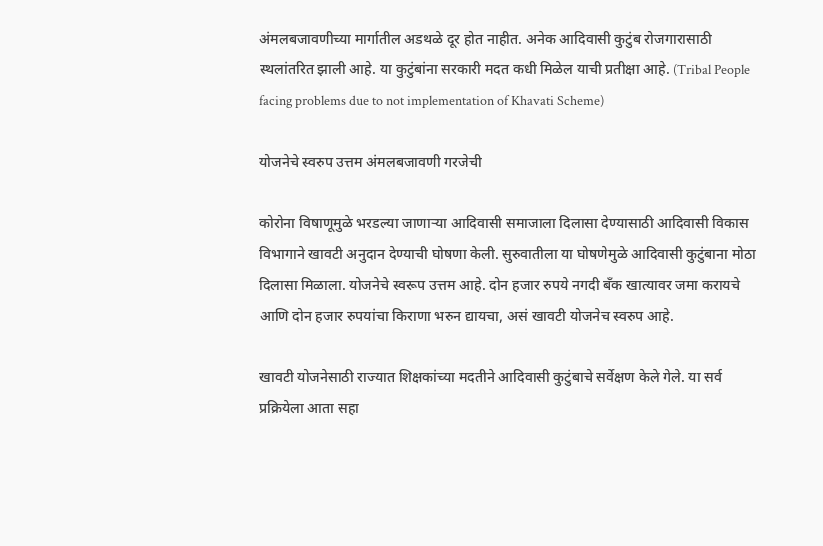अंमलबजावणीच्या मार्गातील अडथळे दूर होत नाहीत. अनेक आदिवासी कुटुंब रोजगारासाठी स्थलांतरित झाली आहे. या कुटुंबांना सरकारी मदत कधी मिळेल याची प्रतीक्षा आहे. (Tribal People facing problems due to not implementation of Khavati Scheme)

योजनेचे स्वरुप उत्तम अंमलबजावणी गरजेची

कोरोना विषाणूमुळे भरडल्या जाणाऱ्या आदिवासी समाजाला दिलासा देण्यासाठी आदिवासी विकास विभागाने खावटी अनुदान देण्याची घोषणा केली. सुरुवातीला या घोषणेमुळे आदिवासी कुटुंबाना मोठा दिलासा मिळाला. योजनेचे स्वरूप उत्तम आहे. दोन हजार रुपये नगदी बँक खात्यावर जमा करायचे आणि दोन हजार रुपयांचा किराणा भरुन द्यायचा, असं खावटी योजनेच स्वरुप आहे.

खावटी योजनेसाठी राज्यात शिक्षकांच्या मदतीने आदिवासी कुटुंबाचे सर्वेक्षण केले गेले. या सर्व प्रक्रियेला आता सहा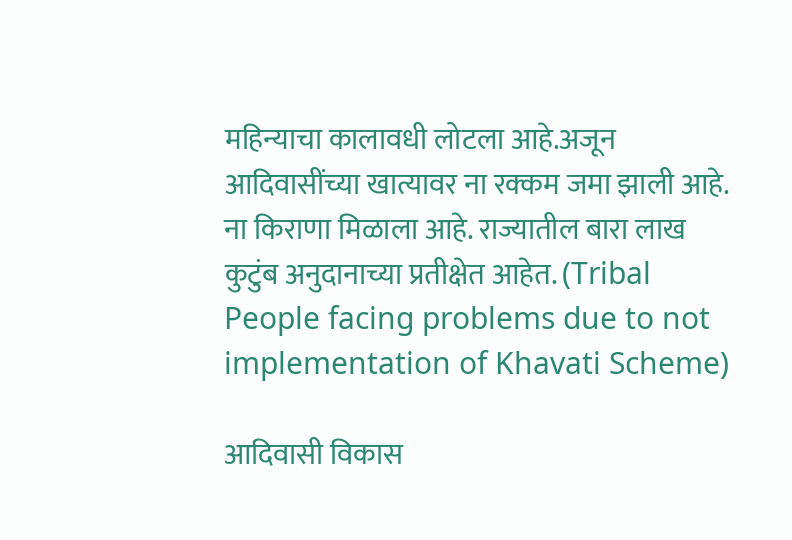महिन्याचा कालावधी लोटला आहे.अजून आदिवासींच्या खात्यावर ना रक्कम जमा झाली आहे. ना किराणा मिळाला आहे. राज्यातील बारा लाख कुटुंब अनुदानाच्या प्रतीक्षेत आहेत. (Tribal People facing problems due to not implementation of Khavati Scheme)

आदिवासी विकास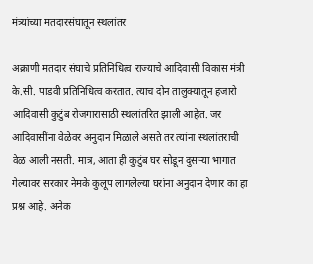मंत्र्यांच्या मतदारसंघातून स्थलांतर

अक्राणी मतदार संघाचे प्रतिनिधित्व राज्याचे आदिवासी विकास मंत्री के.सी. पाडवी प्रतिनिधित्व करतात. त्याच दोन तालुक्यातून हजारो आदिवासी कुटुंब रोजगारासाठी स्थलांतरित झाली आहेत. जर आदिवासींना वेळेवर अनुदान मिळाले असते तर त्यांना स्थलांतराची वेळ आली नसती. मात्र, आता ही कुटुंब घर सोडून दुसऱ्या भागात गेल्यावर सरकार नेमके कुलूप लागलेल्या घरांना अनुदान देणार का हा प्रश्न आहे. अनेक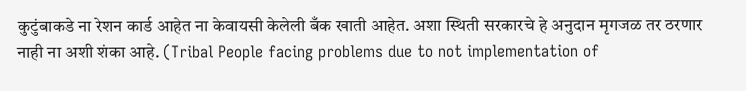कुटुंबाकडे ना रेशन कार्ड आहेत ना केवायसी केलेली बँक खाती आहेत. अशा स्थिती सरकारचे हे अनुदान मृगजळ तर ठरणार नाही ना अशी शंका आहे. (Tribal People facing problems due to not implementation of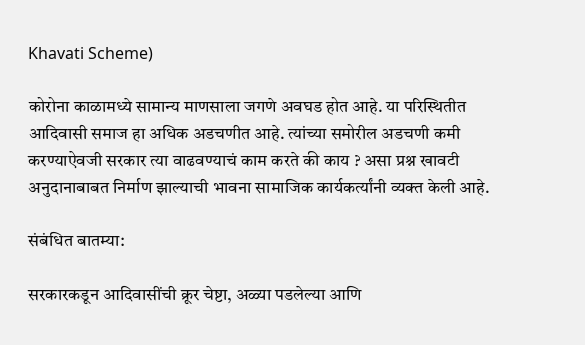Khavati Scheme)

कोरोना काळामध्ये सामान्य माणसाला जगणे अवघड होत आहे. या परिस्थितीत आदिवासी समाज हा अधिक अडचणीत आहे. त्यांच्या समोरील अडचणी कमी करण्याऐवजी सरकार त्या वाढवण्याचं काम करते की काय ? असा प्रश्न खावटी अनुदानाबाबत निर्माण झाल्याची भावना सामाजिक कार्यकर्त्यांनी व्यक्त केली आहे.

संबंधित बातम्या:

सरकारकडून आदिवासींची क्रूर चेष्टा, अळ्या पडलेल्या आणि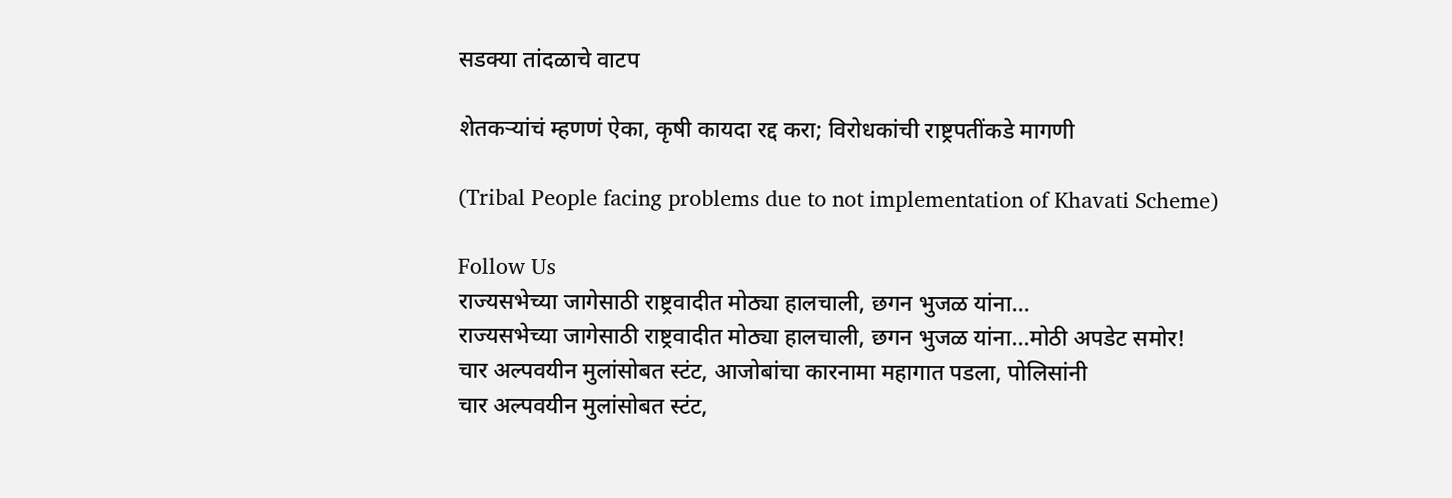सडक्या तांदळाचे वाटप

शेतकऱ्यांचं म्हणणं ऐका, कृषी कायदा रद्द करा; विरोधकांची राष्ट्रपतींकडे मागणी

(Tribal People facing problems due to not implementation of Khavati Scheme)

Follow Us
राज्यसभेच्या जागेसाठी राष्ट्रवादीत मोठ्या हालचाली, छगन भुजळ यांना...
राज्यसभेच्या जागेसाठी राष्ट्रवादीत मोठ्या हालचाली, छगन भुजळ यांना...मोठी अपडेट समोर!
चार अल्पवयीन मुलांसोबत स्टंट, आजोबांचा कारनामा महागात पडला, पोलिसांनी
चार अल्पवयीन मुलांसोबत स्टंट,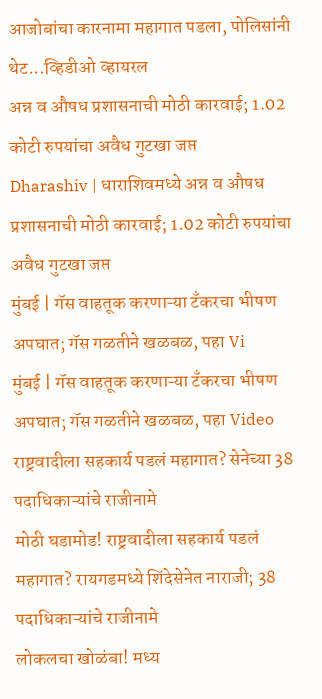आजोबांचा कारनामा महागात पडला, पोलिसांनी थेट...व्हिडीओ व्हायरल
अन्न व औषध प्रशासनाची मोठी कारवाई; 1.02 कोटी रुपयांचा अवैध गुटखा जप्त
Dharashiv | धाराशिवमध्ये अन्न व औषध प्रशासनाची मोठी कारवाई; 1.02 कोटी रुपयांचा अवैध गुटखा जप्त
मुंबई | गॅस वाहतूक करणाऱ्या टँकरचा भीषण अपघात; गॅस गळतीने खळबळ, पहा Vi
मुंबई | गॅस वाहतूक करणाऱ्या टँकरचा भीषण अपघात; गॅस गळतीने खळबळ, पहा Video
राष्ट्रवादीला सहकार्य पडलं महागात? सेनेच्या 38 पदाधिकाऱ्यांचे राजीनामे
मोठी घडामोड! राष्ट्रवादीला सहकार्य पडलं महागात? रायगडमध्ये शिंदेसेनेत नाराजी; 38 पदाधिकाऱ्यांचे राजीनामे
लोकलचा खोळंबा! मध्य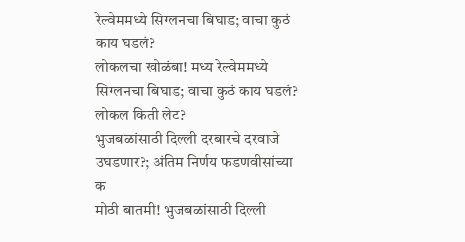रेल्वेममध्ये सिग्लनचा बिघाड; वाचा कुठं काय घडलं?
लोकलचा खोळंबा! मध्य रेल्वेममध्ये सिग्लनचा बिघाड; वाचा कुठं काय घडलं? लोकल किती लेट?
भुजबळांसाठी दिल्ली दरबारचे दरवाजे उघडणार?; अंतिम निर्णय फडणवीसांच्या क
मोठी बातमी! भुजबळांसाठी दिल्ली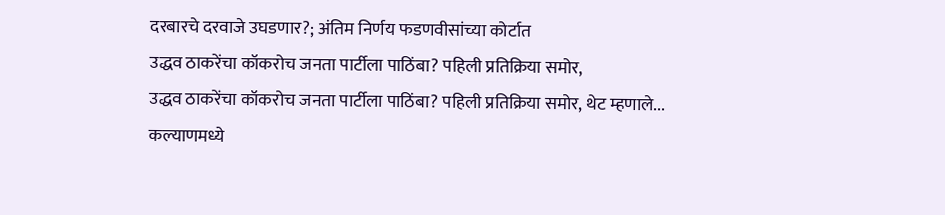दरबारचे दरवाजे उघडणार?; अंतिम निर्णय फडणवीसांच्या कोर्टात
उद्धव ठाकरेंचा कॉकरोच जनता पार्टीला पाठिंबा? पहिली प्रतिक्रिया समोर,
उद्धव ठाकरेंचा कॉकरोच जनता पार्टीला पाठिंबा? पहिली प्रतिक्रिया समोर, थेट म्हणाले...
कल्याणमध्ये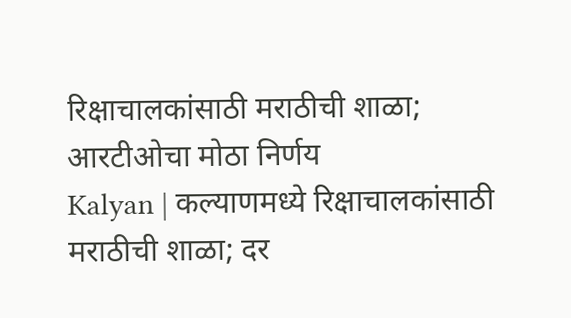रिक्षाचालकांसाठी मराठीची शाळा; आरटीओचा मोठा निर्णय
Kalyan | कल्याणमध्ये रिक्षाचालकांसाठी मराठीची शाळा; दर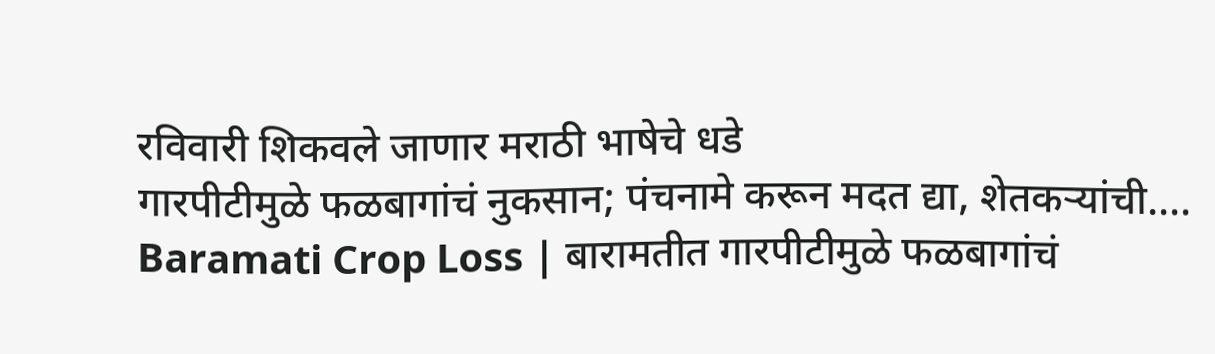रविवारी शिकवले जाणार मराठी भाषेचे धडे
गारपीटीमुळे फळबागांचं नुकसान; पंचनामे करून मदत द्या, शेतकऱ्यांची....
Baramati Crop Loss | बारामतीत गारपीटीमुळे फळबागांचं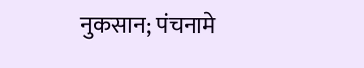नुकसान; पंचनामे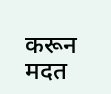करून मदत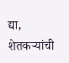द्या, शेतकऱ्यांची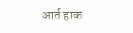आर्त हाक